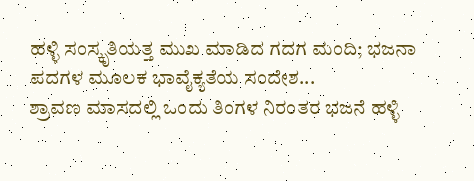ಹಳ್ಳಿ ಸಂಸ್ಕೃತಿಯತ್ತ ಮುಖ ಮಾಡಿದ ಗದಗ ಮಂದಿ; ಭಜನಾ ಪದಗಳ ಮೂಲಕ ಭಾವೈಕ್ಯತೆಯ ಸಂದೇಶ...
ಶ್ರಾವಣ ಮಾಸದಲ್ಲಿ ಒಂದು ತಿಂಗಳ ನಿರಂತರ ಭಜನೆ ಹಳ್ಳಿ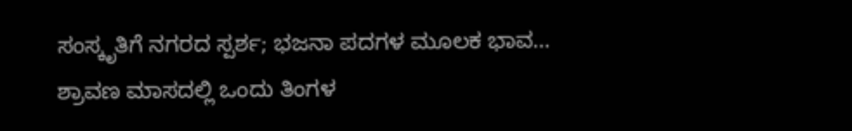ಸಂಸ್ಕೃತಿಗೆ ನಗರದ ಸ್ಪರ್ಶ; ಭಜನಾ ಪದಗಳ ಮೂಲಕ ಭಾವ…
ಶ್ರಾವಣ ಮಾಸದಲ್ಲಿ ಒಂದು ತಿಂಗಳ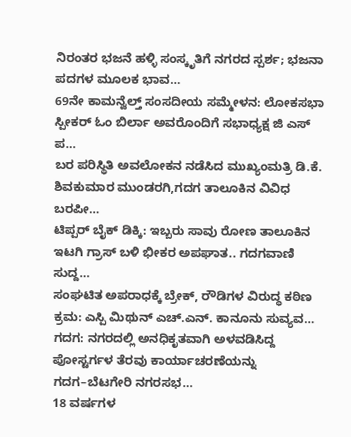ನಿರಂತರ ಭಜನೆ ಹಳ್ಳಿ ಸಂಸ್ಕೃತಿಗೆ ನಗರದ ಸ್ಪರ್ಶ; ಭಜನಾ ಪದಗಳ ಮೂಲಕ ಭಾವ…
69ನೇ ಕಾಮನ್ವೆಲ್ತ್ ಸಂಸದೀಯ ಸಮ್ಮೇಳನ: ಲೋಕಸಭಾ ಸ್ಪೀಕರ್ ಓಂ ಬಿರ್ಲಾ ಅವರೊಂದಿಗೆ ಸಭಾಧ್ಯಕ್ಷ ಜಿ ಎಸ್ ಪ…
ಬರ ಪರಿಸ್ಥಿತಿ ಅವಲೋಕನ ನಡೆಸಿದ ಮುಖ್ಯಂಮತ್ರಿ ಡಿ.ಕೆ. ಶಿವಕುಮಾರ ಮುಂಡರಗಿ,ಗದಗ ತಾಲೂಕಿನ ವಿವಿಧ ಬರಪೀ…
ಟಿಪ್ಪರ್ ಬೈಕ್ ಡಿಕ್ಕಿ: ಇಬ್ಬರು ಸಾವು ರೋಣ ತಾಲೂಕಿನ ಇಟಗಿ ಗ್ರಾಸ್ ಬಳಿ ಭೀಕರ ಅಪಘಾತ.. ಗದಗವಾಣಿ ಸುದ್ದ…
ಸಂಘಟಿತ ಅಪರಾಧಕ್ಕೆ ಬ್ರೇಕ್, ರೌಡಿಗಳ ವಿರುದ್ಧ ಕಠಿಣ ಕ್ರಮ: ಎಸ್ಪಿ ಮಿಥುನ್ ಎಚ್.ಎನ್. ಕಾನೂನು ಸುವ್ಯವ…
ಗದಗ: ನಗರದಲ್ಲಿ ಅನಧಿಕೃತವಾಗಿ ಅಳವಡಿಸಿದ್ದ ಪೋಸ್ಟರ್ಗಳ ತೆರವು ಕಾರ್ಯಾಚರಣೆಯನ್ನು ಗದಗ–ಬೆಟಗೇರಿ ನಗರಸಭ…
18 ವರ್ಷಗಳ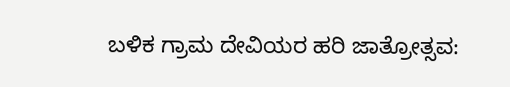ಬಳಿಕ ಗ್ರಾಮ ದೇವಿಯರ ಹರಿ ಜಾತ್ರೋತ್ಸವ: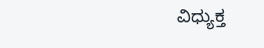ವಿಧ್ಯುಕ್ತ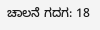ಚಾಲನೆ ಗದಗ: 18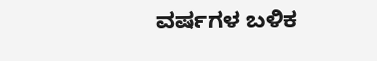ವರ್ಷಗಳ ಬಳಿಕ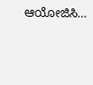ಆಯೋಜಿಸಿ…